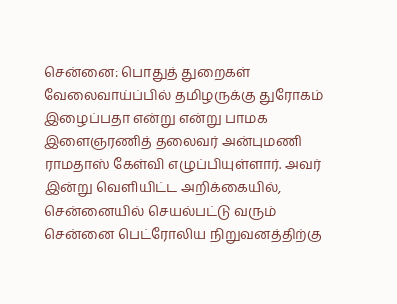சென்னை: பொதுத் துறைகள் வேலைவாய்ப்பில் தமிழருக்கு துரோகம் இழைப்பதா என்று என்று பாமக இளைஞரணித் தலைவர் அன்புமணி ராமதாஸ் கேள்வி எழுப்பியுள்ளார். அவர் இன்று வெளியிட்ட அறிக்கையில், சென்னையில் செயல்பட்டு வரும் சென்னை பெட்ரோலிய நிறுவனத்திற்கு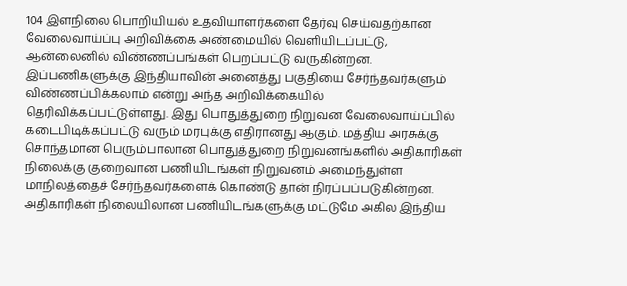104 இளநிலை பொறியியல் உதவியாளர்களை தேர்வு செய்வதற்கான வேலைவாய்ப்பு அறிவிக்கை அண்மையில் வெளியிடப்பட்டு, ஆன்லைனில் விண்ணப்பங்கள் பெறப்பட்டு வருகின்றன. இப்பணிகளுக்கு இந்தியாவின் அனைத்து பகுதியை சேர்ந்தவர்களும் விண்ணப்பிக்கலாம் என்று அந்த அறிவிக்கையில் தெரிவிக்கப்பட்டுள்ளது. இது பொதுத்துறை நிறுவன வேலைவாய்ப்பில் கடைபிடிக்கப்பட்டு வரும் மரபுக்கு எதிரானது ஆகும். மத்திய அரசுக்கு சொந்தமான பெரும்பாலான பொதுத்துறை நிறுவனங்களில் அதிகாரிகள் நிலைக்கு குறைவான பணியிடங்கள் நிறுவனம் அமைந்துள்ள மாநிலத்தைச் சேர்ந்தவர்களைக் கொண்டு தான் நிரப்பப்படுகின்றன. அதிகாரிகள் நிலையிலான பணியிடங்களுக்கு மட்டுமே அகில இந்திய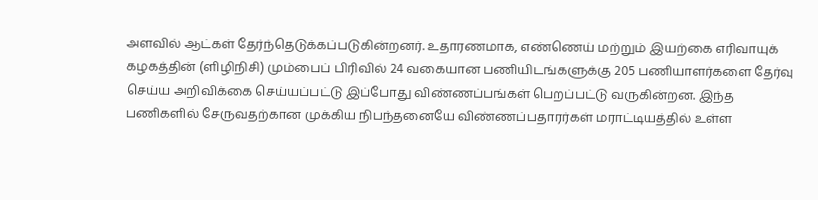அளவில் ஆட்கள் தேர்ந்தெடுக்கப்படுகின்றனர். உதாரணமாக, எண்ணெய் மற்றும் இயற்கை எரிவாயுக் கழகத்தின் (ளிழிநிசி) மும்பைப் பிரிவில் 24 வகையான பணியிடங்களுக்கு 205 பணியாளர்களை தேர்வு செய்ய அறிவிக்கை செய்யப்பட்டு இப்போது விண்ணப்பங்கள் பெறப்பட்டு வருகின்றன. இந்த பணிகளில் சேருவதற்கான முக்கிய நிபந்தனையே விண்ணப்பதாரர்கள் மராட்டியத்தில் உள்ள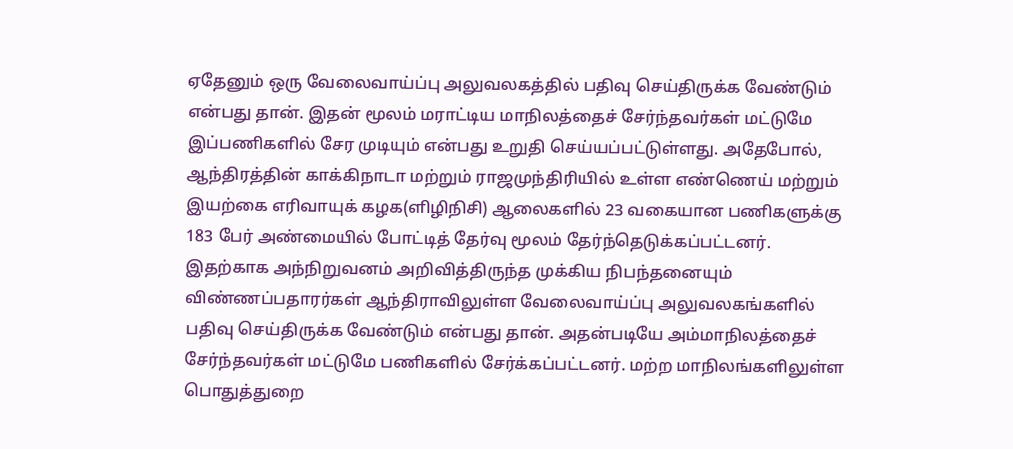ஏதேனும் ஒரு வேலைவாய்ப்பு அலுவலகத்தில் பதிவு செய்திருக்க வேண்டும் என்பது தான். இதன் மூலம் மராட்டிய மாநிலத்தைச் சேர்ந்தவர்கள் மட்டுமே இப்பணிகளில் சேர முடியும் என்பது உறுதி செய்யப்பட்டுள்ளது. அதேபோல், ஆந்திரத்தின் காக்கிநாடா மற்றும் ராஜமுந்திரியில் உள்ள எண்ணெய் மற்றும் இயற்கை எரிவாயுக் கழக(ளிழிநிசி) ஆலைகளில் 23 வகையான பணிகளுக்கு 183 பேர் அண்மையில் போட்டித் தேர்வு மூலம் தேர்ந்தெடுக்கப்பட்டனர். இதற்காக அந்நிறுவனம் அறிவித்திருந்த முக்கிய நிபந்தனையும் விண்ணப்பதாரர்கள் ஆந்திராவிலுள்ள வேலைவாய்ப்பு அலுவலகங்களில் பதிவு செய்திருக்க வேண்டும் என்பது தான். அதன்படியே அம்மாநிலத்தைச் சேர்ந்தவர்கள் மட்டுமே பணிகளில் சேர்க்கப்பட்டனர். மற்ற மாநிலங்களிலுள்ள பொதுத்துறை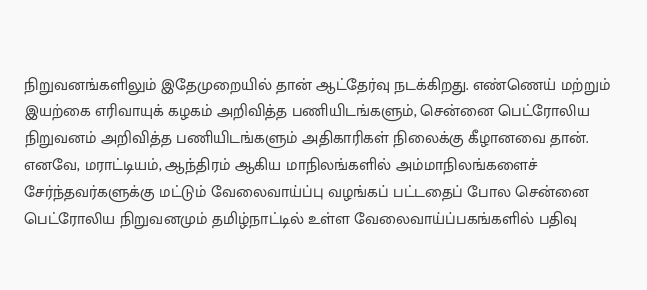நிறுவனங்களிலும் இதேமுறையில் தான் ஆட்தேர்வு நடக்கிறது. எண்ணெய் மற்றும் இயற்கை எரிவாயுக் கழகம் அறிவித்த பணியிடங்களும், சென்னை பெட்ரோலிய நிறுவனம் அறிவித்த பணியிடங்களும் அதிகாரிகள் நிலைக்கு கீழானவை தான். எனவே, மராட்டியம், ஆந்திரம் ஆகிய மாநிலங்களில் அம்மாநிலங்களைச் சேர்ந்தவர்களுக்கு மட்டும் வேலைவாய்ப்பு வழங்கப் பட்டதைப் போல சென்னை பெட்ரோலிய நிறுவனமும் தமிழ்நாட்டில் உள்ள வேலைவாய்ப்பகங்களில் பதிவு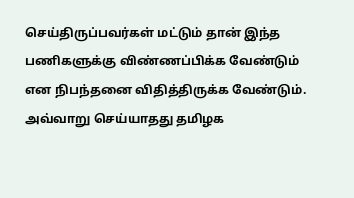செய்திருப்பவர்கள் மட்டும் தான் இந்த பணிகளுக்கு விண்ணப்பிக்க வேண்டும் என நிபந்தனை விதித்திருக்க வேண்டும். அவ்வாறு செய்யாதது தமிழக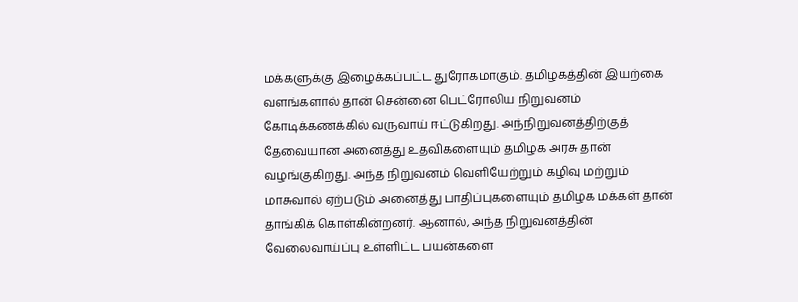மக்களுக்கு இழைக்கப்பட்ட துரோகமாகும். தமிழகத்தின் இயற்கை வளங்களால் தான் சென்னை பெட்ரோலிய நிறுவனம் கோடிக்கணக்கில் வருவாய் ஈட்டுகிறது. அந்நிறுவனத்திற்குத் தேவையான அனைத்து உதவிகளையும் தமிழக அரசு தான் வழங்குகிறது. அந்த நிறுவனம் வெளியேற்றும் கழிவு மற்றும் மாசுவால் ஏற்படும் அனைத்து பாதிப்புகளையும் தமிழக மக்கள் தான் தாங்கிக் கொள்கின்றனர். ஆனால், அந்த நிறுவனத்தின் வேலைவாய்ப்பு உள்ளிட்ட பயன்களை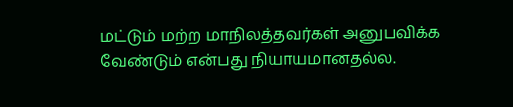மட்டும் மற்ற மாநிலத்தவர்கள் அனுபவிக்க வேண்டும் என்பது நியாயமானதல்ல.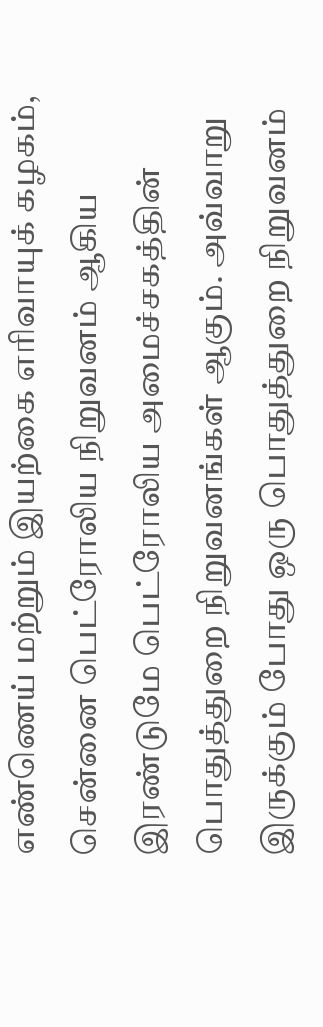எண்ணெய் மற்றும் இயற்கை எரிவாயுக் கழகம், சென்னை பெட்ரோலிய நிறுவனம் ஆகிய இரண்டுமே பெட்ரோலிய அமைச்சகத்தின் பொதுத்துறை நிறுவனங்கள் ஆகும். அவ்வாறு இருக்கும் போது ஒரு பொதுத்துறை நிறுவனம்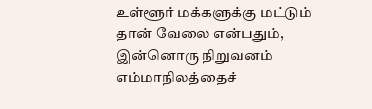உள்ளூர் மக்களுக்கு மட்டும் தான் வேலை என்பதும், இன்னொரு நிறுவனம் எம்மாநிலத்தைச்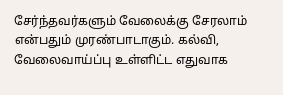சேர்ந்தவர்களும் வேலைக்கு சேரலாம் என்பதும் முரண்பாடாகும். கல்வி, வேலைவாய்ப்பு உள்ளிட்ட எதுவாக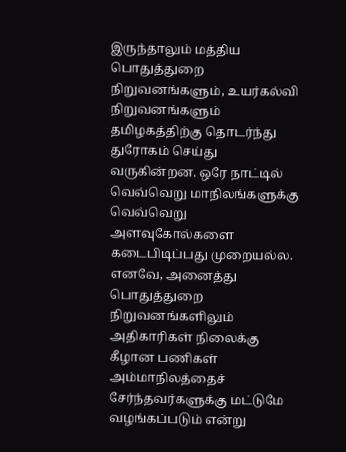இருந்தாலும் மத்திய பொதுத்துறை நிறுவனங்களும், உயர்கல்வி நிறுவனங்களும் தமிழகத்திற்கு தொடர்ந்து துரோகம் செய்து வருகின்றன. ஒரே நாட்டில் வெவ்வெறு மாநிலங்களுக்கு வெவ்வெறு அளவுகோல்களை கடைபிடிப்பது முறையல்ல. எனவே, அனைத்து பொதுத்துறை நிறுவனங்களிலும் அதிகாரிகள் நிலைக்கு கீழான பணிகள் அம்மாநிலத்தைச் சேர்ந்தவர்களுக்கு மட்டுமே வழங்கப்படும் என்று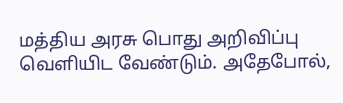மத்திய அரசு பொது அறிவிப்பு வெளியிட வேண்டும். அதேபோல்,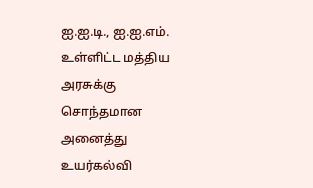ஐ.ஐ.டி., ஐ.ஐ.எம். உள்ளிட்ட மத்திய அரசுக்கு சொந்தமான அனைத்து உயர்கல்வி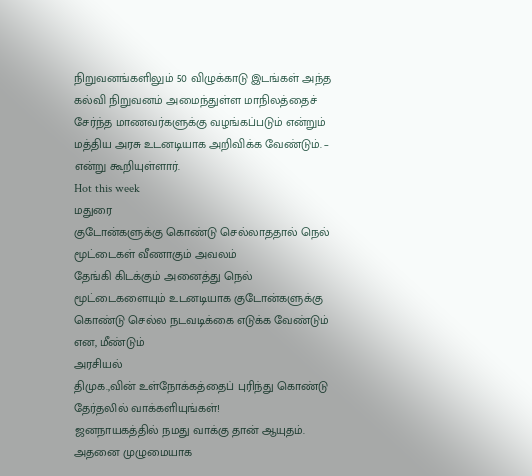நிறுவனங்களிலும் 50 விழுக்காடு இடங்கள் அந்த கல்வி நிறுவனம் அமைந்துள்ள மாநிலத்தைச் சேர்ந்த மாணவர்களுக்கு வழங்கப்படும் என்றும் மத்திய அரசு உடனடியாக அறிவிக்க வேண்டும். – என்று கூறியுள்ளார்.
Hot this week
மதுரை
குடோன்களுக்கு கொண்டு செல்லாததால் நெல் மூட்டைகள் வீணாகும் அவலம்
தேங்கி கிடக்கும் அனைத்து நெல் மூட்டைகளையும் உடனடியாக குடோன்களுக்கு கொண்டு செல்ல நடவடிக்கை எடுக்க வேண்டும் என, மீண்டும்
அரசியல்
திமுக.,வின் உள்நோக்கத்தைப் புரிந்து கொண்டு தேர்தலில் வாக்களியுங்கள்!
ஜனநாயகத்தில் நமது வாக்கு தான் ஆயுதம். அதனை முழுமையாக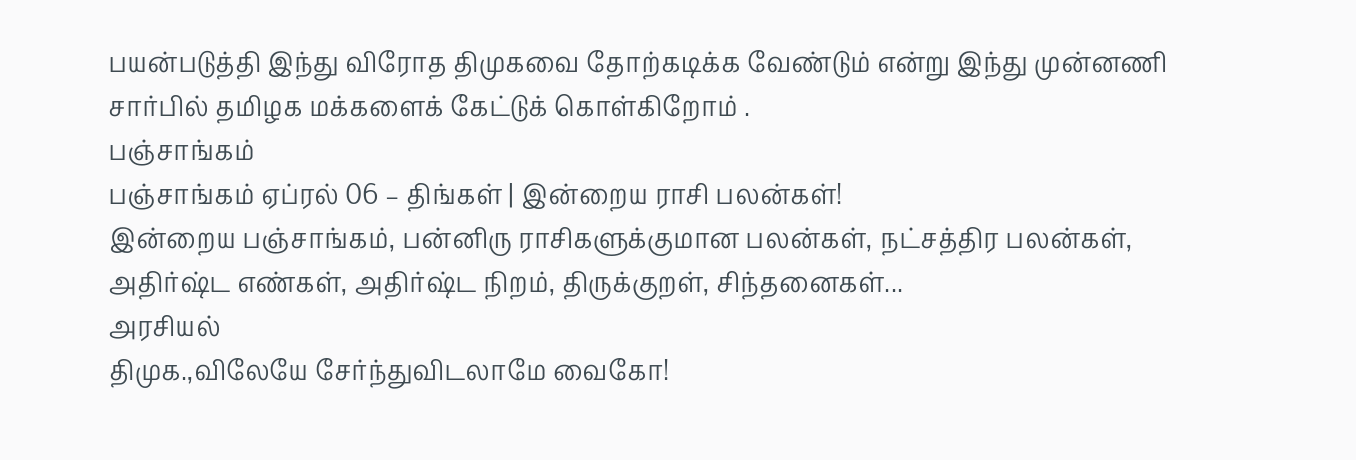பயன்படுத்தி இந்து விரோத திமுகவை தோற்கடிக்க வேண்டும் என்று இந்து முன்னணி சார்பில் தமிழக மக்களைக் கேட்டுக் கொள்கிறோம் .
பஞ்சாங்கம்
பஞ்சாங்கம் ஏப்ரல் 06 – திங்கள் | இன்றைய ராசி பலன்கள்!
இன்றைய பஞ்சாங்கம், பன்னிரு ராசிகளுக்குமான பலன்கள், நட்சத்திர பலன்கள், அதிர்ஷ்ட எண்கள், அதிர்ஷ்ட நிறம், திருக்குறள், சிந்தனைகள்...
அரசியல்
திமுக.,விலேயே சேர்ந்துவிடலாமே வைகோ!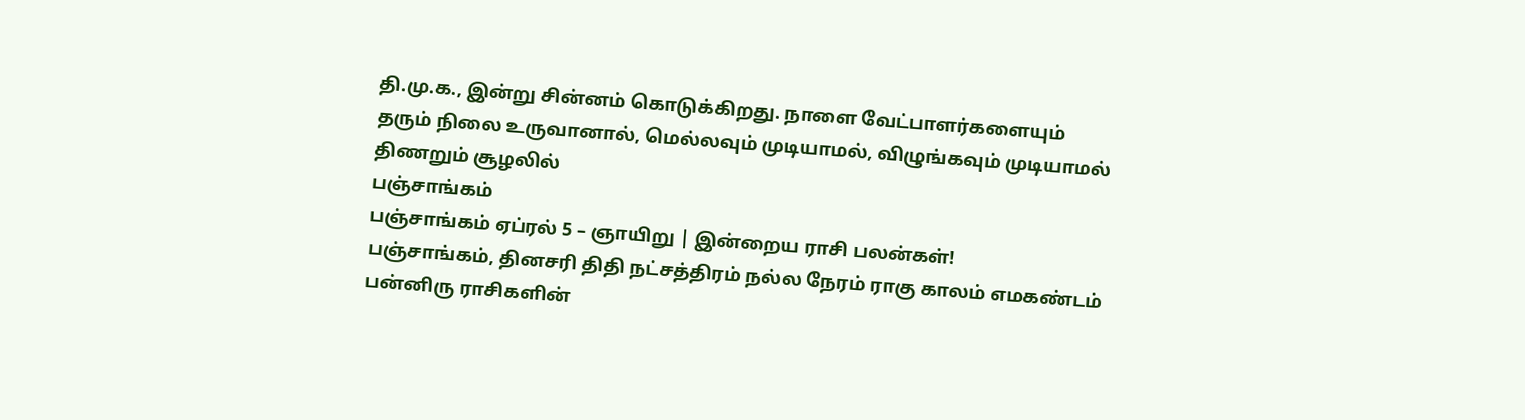தி.மு.க., இன்று சின்னம் கொடுக்கிறது. நாளை வேட்பாளர்களையும் தரும் நிலை உருவானால், மெல்லவும் முடியாமல், விழுங்கவும் முடியாமல் திணறும் சூழலில்
பஞ்சாங்கம்
பஞ்சாங்கம் ஏப்ரல் 5 – ஞாயிறு | இன்றைய ராசி பலன்கள்!
பஞ்சாங்கம், தினசரி திதி நட்சத்திரம் நல்ல நேரம் ராகு காலம் எமகண்டம் பன்னிரு ராசிகளின்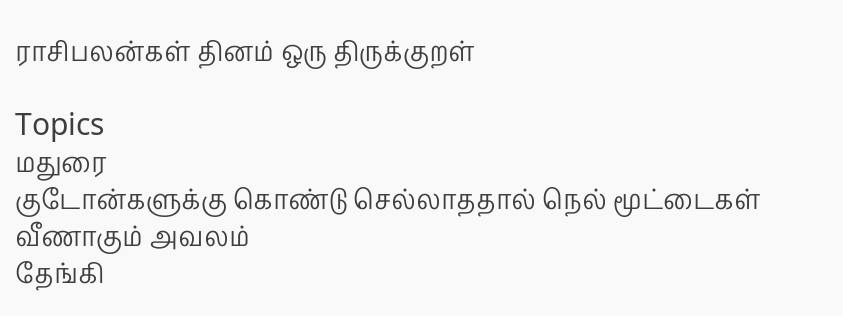ராசிபலன்கள் தினம் ஒரு திருக்குறள்

Topics
மதுரை
குடோன்களுக்கு கொண்டு செல்லாததால் நெல் மூட்டைகள் வீணாகும் அவலம்
தேங்கி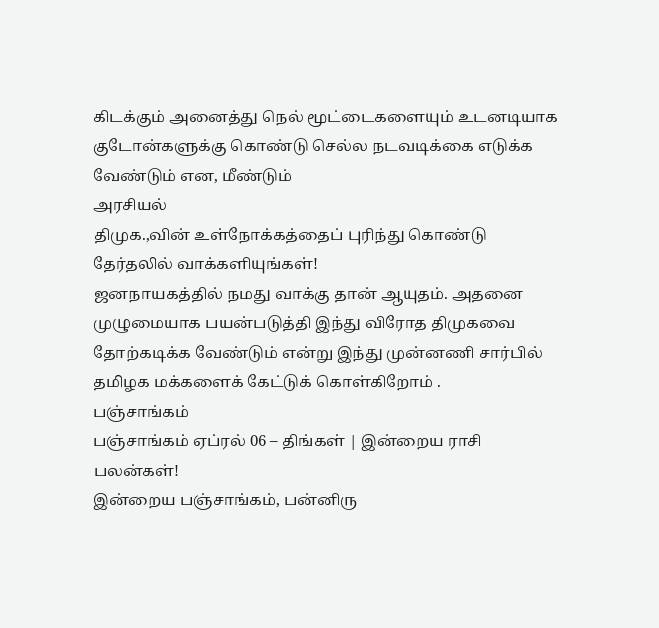கிடக்கும் அனைத்து நெல் மூட்டைகளையும் உடனடியாக குடோன்களுக்கு கொண்டு செல்ல நடவடிக்கை எடுக்க வேண்டும் என, மீண்டும்
அரசியல்
திமுக.,வின் உள்நோக்கத்தைப் புரிந்து கொண்டு தேர்தலில் வாக்களியுங்கள்!
ஜனநாயகத்தில் நமது வாக்கு தான் ஆயுதம். அதனை முழுமையாக பயன்படுத்தி இந்து விரோத திமுகவை தோற்கடிக்க வேண்டும் என்று இந்து முன்னணி சார்பில் தமிழக மக்களைக் கேட்டுக் கொள்கிறோம் .
பஞ்சாங்கம்
பஞ்சாங்கம் ஏப்ரல் 06 – திங்கள் | இன்றைய ராசி பலன்கள்!
இன்றைய பஞ்சாங்கம், பன்னிரு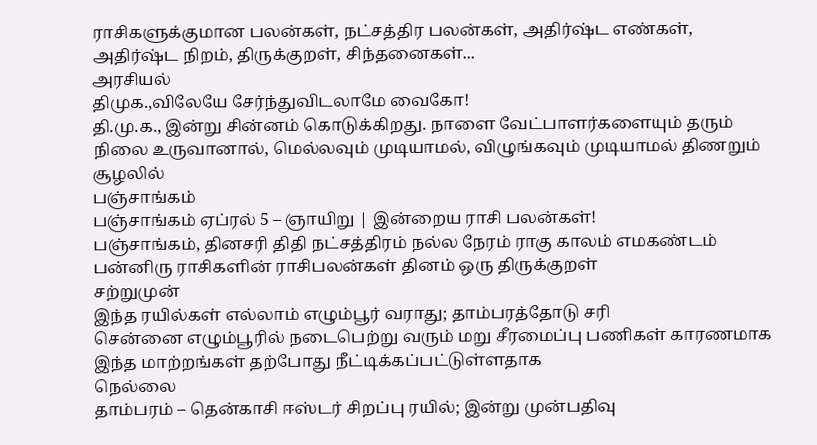ராசிகளுக்குமான பலன்கள், நட்சத்திர பலன்கள், அதிர்ஷ்ட எண்கள், அதிர்ஷ்ட நிறம், திருக்குறள், சிந்தனைகள்...
அரசியல்
திமுக.,விலேயே சேர்ந்துவிடலாமே வைகோ!
தி.மு.க., இன்று சின்னம் கொடுக்கிறது. நாளை வேட்பாளர்களையும் தரும் நிலை உருவானால், மெல்லவும் முடியாமல், விழுங்கவும் முடியாமல் திணறும் சூழலில்
பஞ்சாங்கம்
பஞ்சாங்கம் ஏப்ரல் 5 – ஞாயிறு | இன்றைய ராசி பலன்கள்!
பஞ்சாங்கம், தினசரி திதி நட்சத்திரம் நல்ல நேரம் ராகு காலம் எமகண்டம் பன்னிரு ராசிகளின் ராசிபலன்கள் தினம் ஒரு திருக்குறள்
சற்றுமுன்
இந்த ரயில்கள் எல்லாம் எழும்பூர் வராது; தாம்பரத்தோடு சரி
சென்னை எழும்பூரில் நடைபெற்று வரும் மறு சீரமைப்பு பணிகள் காரணமாக இந்த மாற்றங்கள் தற்போது நீட்டிக்கப்பட்டுள்ளதாக
நெல்லை
தாம்பரம் – தென்காசி ஈஸ்டர் சிறப்பு ரயில்; இன்று முன்பதிவு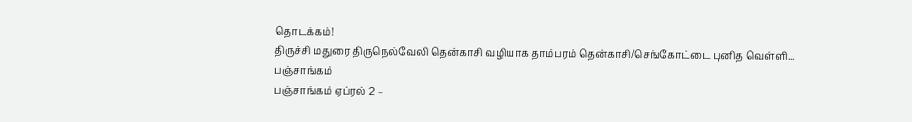தொடக்கம்!
திருச்சி மதுரை திருநெல்வேலி தென்காசி வழியாக தாம்பரம் தென்காசி/செங்கோட்டை புனித வெள்ளி...
பஞ்சாங்கம்
பஞ்சாங்கம் ஏப்ரல் 2 –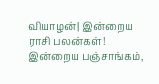வியாழன்| இன்றைய ராசி பலன்கள்!
இன்றைய பஞ்சாங்கம்,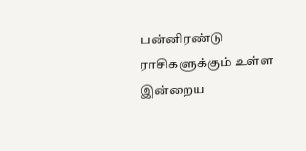பன்னிரண்டு ராசிகளுக்கும் உள்ள இன்றைய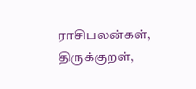ராசிபலன்கள், திருக்குறள்,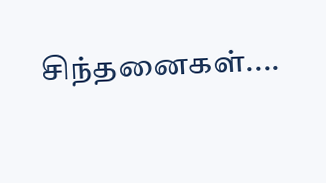சிந்தனைகள்....